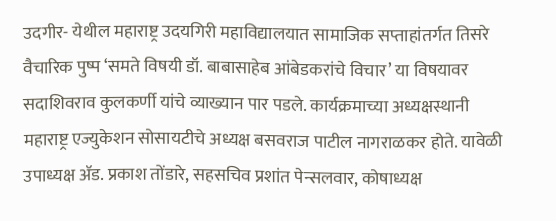उदगीर- येथील महाराष्ट्र उदयगिरी महाविद्यालयात सामाजिक सप्ताहांतर्गत तिसरे वैचारिक पुष्प ‘समते विषयी डॉ. बाबासाहेब आंबेडकरांचे विचार’ या विषयावर सदाशिवराव कुलकर्णी यांचे व्याख्यान पार पडले. कार्यक्रमाच्या अध्यक्षस्थानी महाराष्ट्र एज्युकेशन सोसायटीचे अध्यक्ष बसवराज पाटील नागराळकर होते. यावेळी उपाध्यक्ष ॲड. प्रकाश तोंडारे, सहसचिव प्रशांत पेन्सलवार, कोषाध्यक्ष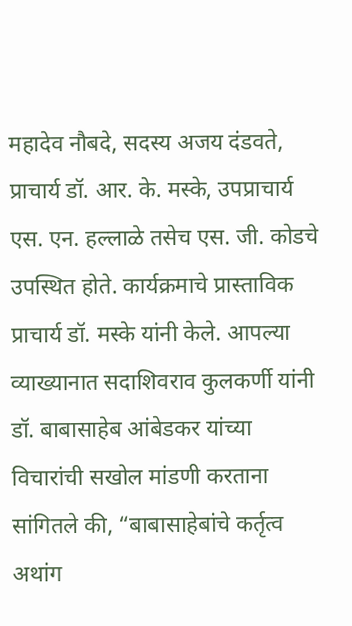महादेव नौबदे, सदस्य अजय दंडवते, प्राचार्य डॉ. आर. के. मस्के, उपप्राचार्य एस. एन. हल्लाळे तसेच एस. जी. कोडचे उपस्थित होते. कार्यक्रमाचे प्रास्ताविक प्राचार्य डॉ. मस्के यांनी केले. आपल्या व्याख्यानात सदाशिवराव कुलकर्णी यांनी डॉ. बाबासाहेब आंबेडकर यांच्या विचारांची सखोल मांडणी करताना सांगितले की, “बाबासाहेबांचे कर्तृत्व अथांग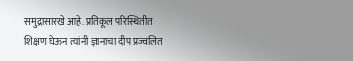समुद्रासारखे आहे. प्रतिकूल परिस्थितीत शिक्षण घेऊन त्यांनी ज्ञानाचा दीप प्रज्वलित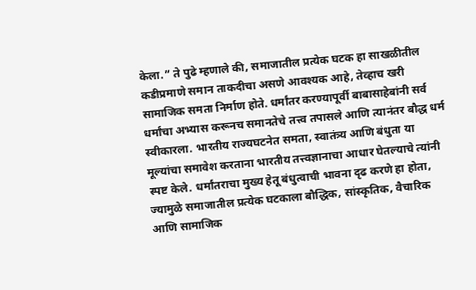केला.” ते पुढे म्हणाले की, समाजातील प्रत्येक घटक हा साखळीतील कडीप्रमाणे समान ताकदीचा असणे आवश्यक आहे, तेव्हाच खरी सामाजिक समता निर्माण होते. धर्मांतर करण्यापूर्वी बाबासाहेबांनी सर्व धर्मांचा अभ्यास करूनच समानतेचे तत्त्व तपासले आणि त्यानंतर बौद्ध धर्म स्वीकारला. भारतीय राज्यघटनेत समता, स्वातंत्र्य आणि बंधुता या मूल्यांचा समावेश करताना भारतीय तत्त्वज्ञानाचा आधार घेतल्याचे त्यांनी स्पष्ट केले. धर्मांतराचा मुख्य हेतू बंधुत्वाची भावना दृढ करणे हा होता, ज्यामुळे समाजातील प्रत्येक घटकाला बौद्धिक, सांस्कृतिक, वैचारिक आणि सामाजिक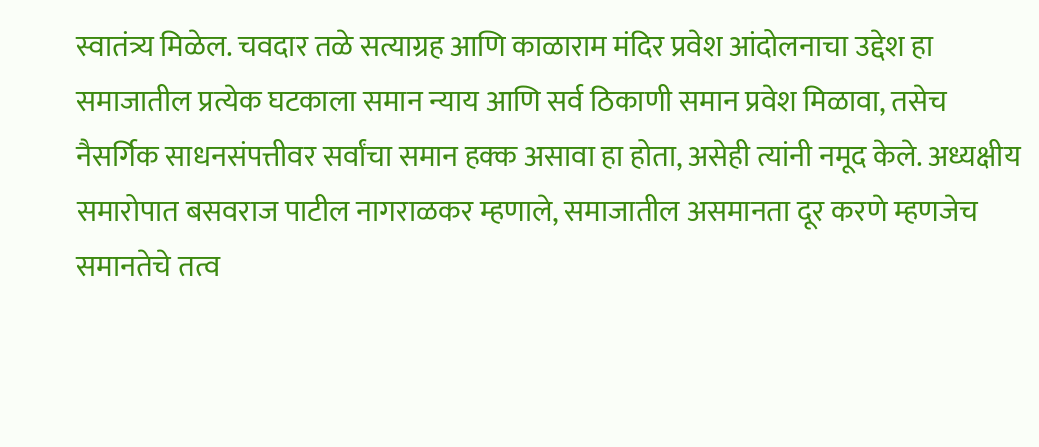स्वातंत्र्य मिळेल. चवदार तळे सत्याग्रह आणि काळाराम मंदिर प्रवेश आंदोलनाचा उद्देश हा समाजातील प्रत्येक घटकाला समान न्याय आणि सर्व ठिकाणी समान प्रवेश मिळावा, तसेच नैसर्गिक साधनसंपत्तीवर सर्वांचा समान हक्क असावा हा होता, असेही त्यांनी नमूद केले. अध्यक्षीय समारोपात बसवराज पाटील नागराळकर म्हणाले, समाजातील असमानता दूर करणे म्हणजेच समानतेचे तत्व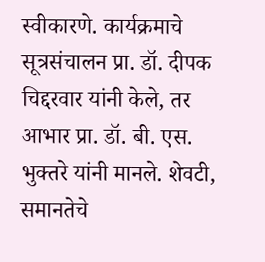स्वीकारणे. कार्यक्रमाचे सूत्रसंचालन प्रा. डॉ. दीपक चिद्दरवार यांनी केले, तर आभार प्रा. डॉ. बी. एस. भुक्तरे यांनी मानले. शेवटी, समानतेचे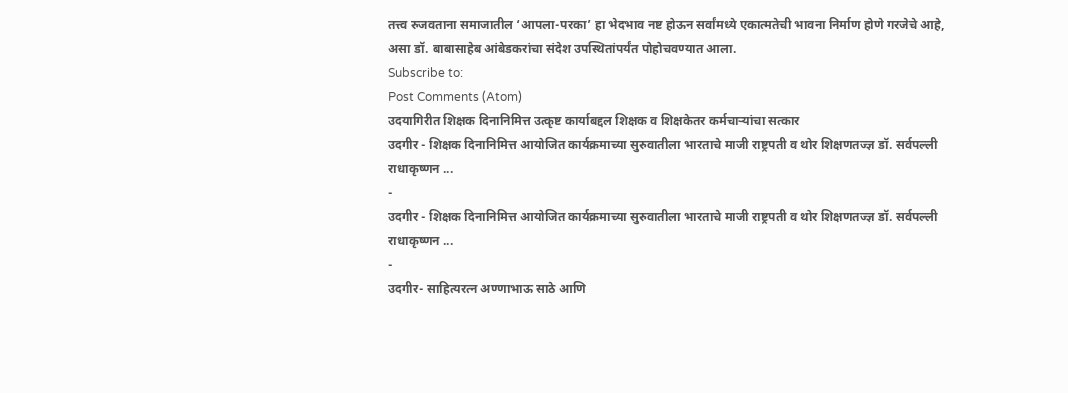तत्त्व रुजवताना समाजातील ‘आपला-परका’ हा भेदभाव नष्ट होऊन सर्वांमध्ये एकात्मतेची भावना निर्माण होणे गरजेचे आहे, असा डॉ. बाबासाहेब आंबेडकरांचा संदेश उपस्थितांपर्यंत पोहोचवण्यात आला.
Subscribe to:
Post Comments (Atom)
उदयागिरीत शिक्षक दिनानिमित्त उत्कृष्ट कार्याबद्दल शिक्षक व शिक्षकेतर कर्मचाऱ्यांचा सत्कार
उदगीर - शिक्षक दिनानिमित्त आयोजित कार्यक्रमाच्या सुरुवातीला भारताचे माजी राष्ट्रपती व थोर शिक्षणतज्ज्ञ डॉ. सर्वपल्ली राधाकृष्णन ...
-
उदगीर - शिक्षक दिनानिमित्त आयोजित कार्यक्रमाच्या सुरुवातीला भारताचे माजी राष्ट्रपती व थोर शिक्षणतज्ज्ञ डॉ. सर्वपल्ली राधाकृष्णन ...
-
उदगीर- साहित्यरत्न अण्णाभाऊ साठे आणि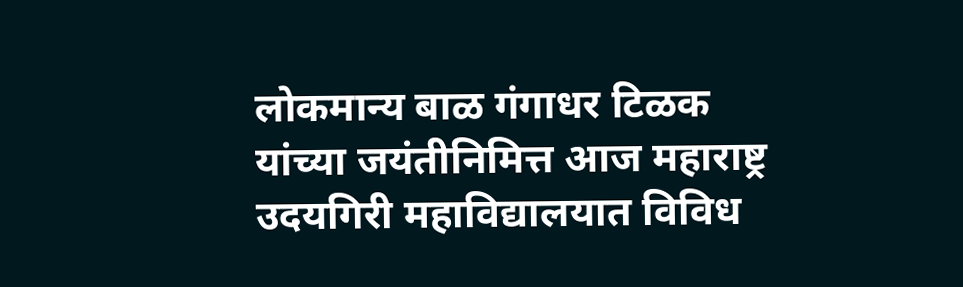लोकमान्य बाळ गंगाधर टिळक यांच्या जयंतीनिमित्त आज महाराष्ट्र उदयगिरी महाविद्यालयात विविध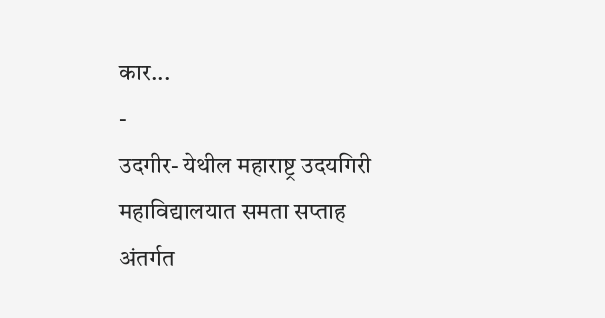कार...
-
उदगीर- येथील महाराष्ट्र उदयगिरी महाविद्यालयात समता सप्ताह अंतर्गत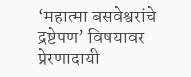‘महात्मा बसवेश्वरांचे द्रष्टेपण’ विषयावर प्रेरणादायी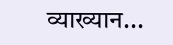व्याख्यान...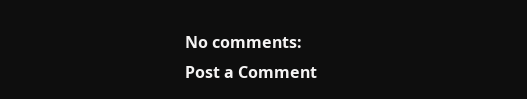No comments:
Post a Comment